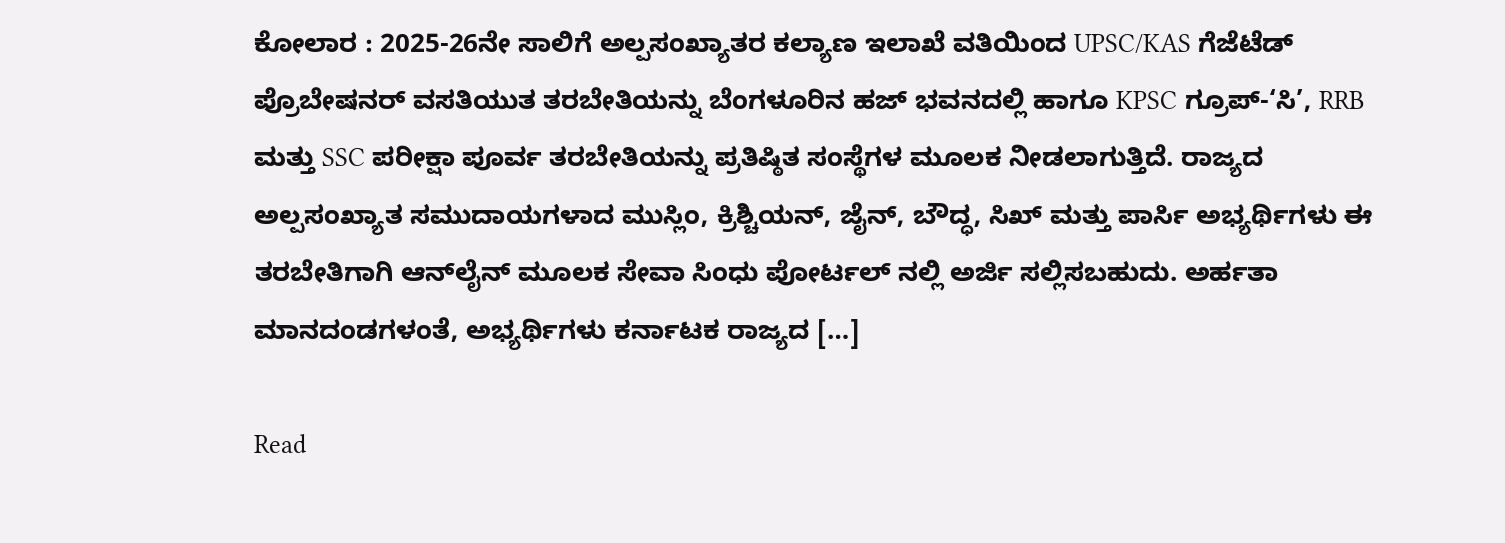ಕೋಲಾರ : 2025-26ನೇ ಸಾಲಿಗೆ ಅಲ್ಪಸಂಖ್ಯಾತರ ಕಲ್ಯಾಣ ಇಲಾಖೆ ವತಿಯಿಂದ UPSC/KAS ಗೆಜೆಟೆಡ್ ಪ್ರೊಬೇಷನರ್‌ ವಸತಿಯುತ ತರಬೇತಿಯನ್ನು ಬೆಂಗಳೂರಿನ ಹಜ್ ಭವನದಲ್ಲಿ ಹಾಗೂ KPSC ಗ್ರೂಪ್-‘ಸಿ’, RRB ಮತ್ತು SSC ಪರೀಕ್ಷಾ ಪೂರ್ವ ತರಬೇತಿಯನ್ನು ಪ್ರತಿಷ್ಠಿತ ಸಂಸ್ಥೆಗಳ ಮೂಲಕ ನೀಡಲಾಗುತ್ತಿದೆ. ರಾಜ್ಯದ ಅಲ್ಪಸಂಖ್ಯಾತ ಸಮುದಾಯಗಳಾದ ಮುಸ್ಲಿಂ, ಕ್ರಿಶ್ಚಿಯನ್, ಜೈನ್, ಬೌದ್ಧ, ಸಿಖ್ ಮತ್ತು ಪಾರ್ಸಿ ಅಭ್ಯರ್ಥಿಗಳು ಈ ತರಬೇತಿಗಾಗಿ ಆನ್‌ಲೈನ್ ಮೂಲಕ ಸೇವಾ ಸಿಂಧು ಪೋರ್ಟಲ್ ನಲ್ಲಿ ಅರ್ಜಿ ಸಲ್ಲಿಸಬಹುದು. ಅರ್ಹತಾ ಮಾನದಂಡಗಳಂತೆ, ಅಭ್ಯರ್ಥಿಗಳು ಕರ್ನಾಟಕ ರಾಜ್ಯದ […]

Read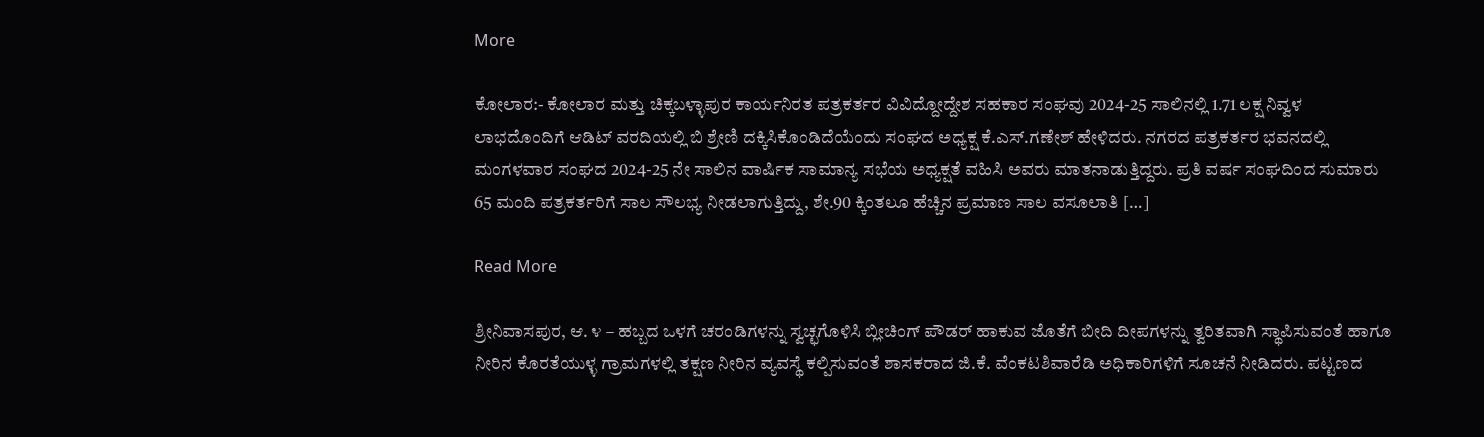More

ಕೋಲಾರ:- ಕೋಲಾರ ಮತ್ತು ಚಿಕ್ಕಬಳ್ಳಾಪುರ ಕಾರ್ಯನಿರತ ಪತ್ರಕರ್ತರ ವಿವಿದ್ದೋದ್ದೇಶ ಸಹಕಾರ ಸಂಘವು 2024-25 ಸಾಲಿನಲ್ಲಿ 1.71 ಲಕ್ಷ ನಿವ್ವಳ ಲಾಭದೊಂದಿಗೆ ಆಡಿಟ್ ವರದಿಯಲ್ಲಿ ಬಿ ಶ್ರೇಣಿ ದಕ್ಕಿಸಿಕೊಂಡಿದೆಯೆಂದು ಸಂಘದ ಅಧ್ಯಕ್ಷ ಕೆ.ಎಸ್‌.ಗಣೇಶ್ ಹೇಳಿದರು. ನಗರದ ಪತ್ರಕರ್ತರ ಭವನದಲ್ಲಿ ಮಂಗಳವಾರ ಸಂಘದ 2024-25 ನೇ ಸಾಲಿನ ವಾರ್ಷಿಕ ಸಾಮಾನ್ಯ ಸಭೆಯ ಅಧ್ಯಕ್ಷತೆ ವಹಿಸಿ ಅವರು ಮಾತನಾಡುತ್ತಿದ್ದರು. ಪ್ರತಿ ವರ್ಷ ಸಂಘದಿಂದ ಸುಮಾರು 65 ಮಂದಿ ಪತ್ರಕರ್ತರಿಗೆ ಸಾಲ ಸೌಲಭ್ಯ ನೀಡಲಾಗುತ್ತಿದ್ದು, ಶೇ.90 ಕ್ಕಿಂತಲೂ ಹೆಚ್ಚಿನ ಪ್ರಮಾಣ ಸಾಲ ವಸೂಲಾತಿ […]

Read More

ಶ್ರೀನಿವಾಸಪುರ, ಆ. ೪ – ಹಬ್ಬದ ಒಳಗೆ ಚರಂಡಿಗಳನ್ನು ಸ್ವಚ್ಛಗೊಳಿಸಿ ಬ್ಲೀಚಿಂಗ್ ಪೌಡರ್ ಹಾಕುವ ಜೊತೆಗೆ ಬೀದಿ ದೀಪಗಳನ್ನು ತ್ವರಿತವಾಗಿ ಸ್ಥಾಪಿಸುವಂತೆ ಹಾಗೂ ನೀರಿನ ಕೊರತೆಯುಳ್ಳ ಗ್ರಾಮಗಳಲ್ಲಿ ತಕ್ಷಣ ನೀರಿನ ವ್ಯವಸ್ಥೆ ಕಲ್ಪಿಸುವಂತೆ ಶಾಸಕರಾದ ಜಿ.ಕೆ. ವೆಂಕಟಶಿವಾರೆಡಿ ಅಧಿಕಾರಿಗಳಿಗೆ ಸೂಚನೆ ನೀಡಿದರು. ಪಟ್ಟಣದ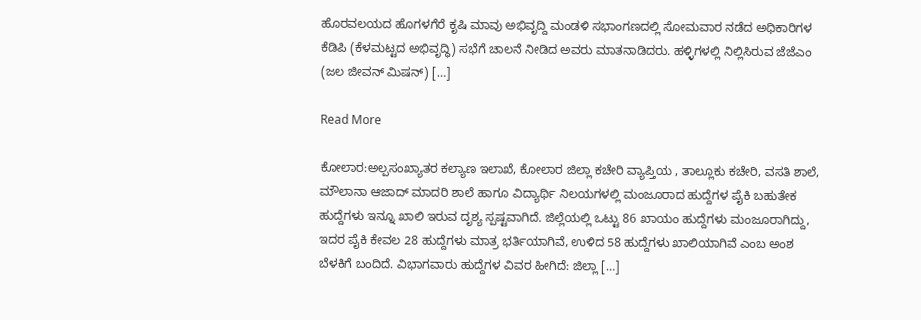ಹೊರವಲಯದ ಹೊಗಳಗೆರೆ ಕೃಷಿ ಮಾವು ಅಭಿವೃದ್ದಿ ಮಂಡಳಿ ಸಭಾಂಗಣದಲ್ಲಿ ಸೋಮವಾರ ನಡೆದ ಅಧಿಕಾರಿಗಳ ಕೆಡಿಪಿ (ಕೆಳಮಟ್ಟದ ಅಭಿವೃದ್ಧಿ) ಸಭೆಗೆ ಚಾಲನೆ ನೀಡಿದ ಅವರು ಮಾತನಾಡಿದರು. ಹಳ್ಳಿಗಳಲ್ಲಿ ನಿಲ್ಲಿಸಿರುವ ಜೆಜೆಎಂ (ಜಲ ಜೀವನ್ ಮಿಷನ್) […]

Read More

ಕೋಲಾರ:ಅಲ್ಪಸಂಖ್ಯಾತರ ಕಲ್ಯಾಣ ಇಲಾಖೆ, ಕೋಲಾರ ಜಿಲ್ಲಾ ಕಚೇರಿ ವ್ಯಾಪ್ತಿಯ , ತಾಲ್ಲೂಕು ಕಚೇರಿ, ವಸತಿ ಶಾಲೆ, ಮೌಲಾನಾ ಆಜಾದ್ ಮಾದರಿ ಶಾಲೆ ಹಾಗೂ ವಿದ್ಯಾರ್ಥಿ ನಿಲಯಗಳಲ್ಲಿ ಮಂಜೂರಾದ ಹುದ್ದೆಗಳ ಪೈಕಿ ಬಹುತೇಕ ಹುದ್ದೆಗಳು ಇನ್ನೂ ಖಾಲಿ ಇರುವ ದೃಶ್ಯ ಸ್ಪಷ್ಟವಾಗಿದೆ. ಜಿಲ್ಲೆಯಲ್ಲಿ ಒಟ್ಟು 86 ಖಾಯಂ ಹುದ್ದೆಗಳು ಮಂಜೂರಾಗಿದ್ದು, ಇದರ ಪೈಕಿ ಕೇವಲ 28 ಹುದ್ದೆಗಳು ಮಾತ್ರ ಭರ್ತಿಯಾಗಿವೆ, ಉಳಿದ 58 ಹುದ್ದೆಗಳು ಖಾಲಿಯಾಗಿವೆ ಎಂಬ ಅಂಶ ಬೆಳಕಿಗೆ ಬಂದಿದೆ. ವಿಭಾಗವಾರು ಹುದ್ದೆಗಳ ವಿವರ ಹೀಗಿದೆ: ಜಿಲ್ಲಾ […]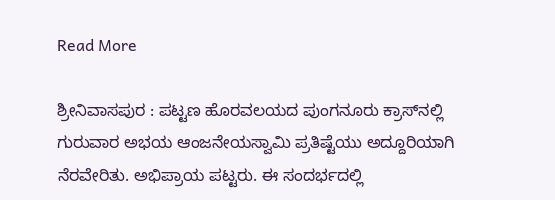Read More

ಶ್ರೀನಿವಾಸಪುರ : ಪಟ್ಟಣ ಹೊರವಲಯದ ಪುಂಗನೂರು ಕ್ರಾಸ್‌ನಲ್ಲಿ ಗುರುವಾರ ಅಭಯ ಆಂಜನೇಯಸ್ವಾಮಿ ಪ್ರತಿಷ್ಟೆಯು ಅದ್ದೂರಿಯಾಗಿ ನೆರವೇರಿತು. ಅಭಿಪ್ರಾಯ ಪಟ್ಟರು. ಈ ಸಂದರ್ಭದಲ್ಲಿ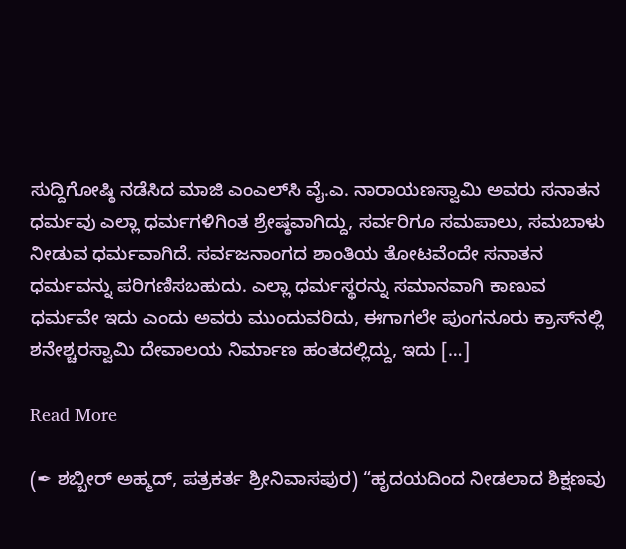ಸುದ್ದಿಗೋಷ್ಠಿ ನಡೆಸಿದ ಮಾಜಿ ಎಂಎಲ್‌ಸಿ ವೈ.ಎ. ನಾರಾಯಣಸ್ವಾಮಿ ಅವರು ಸನಾತನ ಧರ್ಮವು ಎಲ್ಲಾ ಧರ್ಮಗಳಿಗಿಂತ ಶ್ರೇಷ್ಠವಾಗಿದ್ದು, ಸರ್ವರಿಗೂ ಸಮಪಾಲು, ಸಮಬಾಳು ನೀಡುವ ಧರ್ಮವಾಗಿದೆ. ಸರ್ವಜನಾಂಗದ ಶಾಂತಿಯ ತೋಟವೆಂದೇ ಸನಾತನ ಧರ್ಮವನ್ನು ಪರಿಗಣಿಸಬಹುದು. ಎಲ್ಲಾ ಧರ್ಮಸ್ಥರನ್ನು ಸಮಾನವಾಗಿ ಕಾಣುವ ಧರ್ಮವೇ ಇದು ಎಂದು ಅವರು ಮುಂದುವರಿದು, ಈಗಾಗಲೇ ಪುಂಗನೂರು ಕ್ರಾಸ್‌ನಲ್ಲಿ ಶನೇಶ್ಚರಸ್ವಾಮಿ ದೇವಾಲಯ ನಿರ್ಮಾಣ ಹಂತದಲ್ಲಿದ್ದು, ಇದು […]

Read More

(✒ ಶಬ್ಬೀರ್ ಅಹ್ಮದ್, ಪತ್ರಕರ್ತ ಶ್ರೀನಿವಾಸಪುರ) “ಹೃದಯದಿಂದ ನೀಡಲಾದ ಶಿಕ್ಷಣವು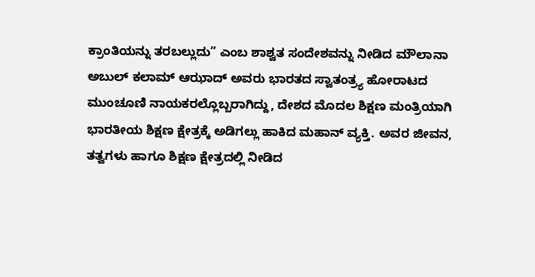ಕ್ರಾಂತಿಯನ್ನು ತರಬಲ್ಲುದು” ಎಂಬ ಶಾಶ್ವತ ಸಂದೇಶವನ್ನು ನೀಡಿದ ಮೌಲಾನಾ ಅಬುಲ್ ಕಲಾಮ್ ಆಝಾದ್ ಅವರು ಭಾರತದ ಸ್ವಾತಂತ್ರ್ಯ ಹೋರಾಟದ ಮುಂಚೂಣಿ ನಾಯಕರಲ್ಲೊಬ್ಬರಾಗಿದ್ದು, ದೇಶದ ಮೊದಲ ಶಿಕ್ಷಣ ಮಂತ್ರಿಯಾಗಿ ಭಾರತೀಯ ಶಿಕ್ಷಣ ಕ್ಷೇತ್ರಕ್ಕೆ ಅಡಿಗಲ್ಲು ಹಾಕಿದ ಮಹಾನ್ ವ್ಯಕ್ತಿ. ಅವರ ಜೀವನ, ತತ್ವಗಳು ಹಾಗೂ ಶಿಕ್ಷಣ ಕ್ಷೇತ್ರದಲ್ಲಿ ನೀಡಿದ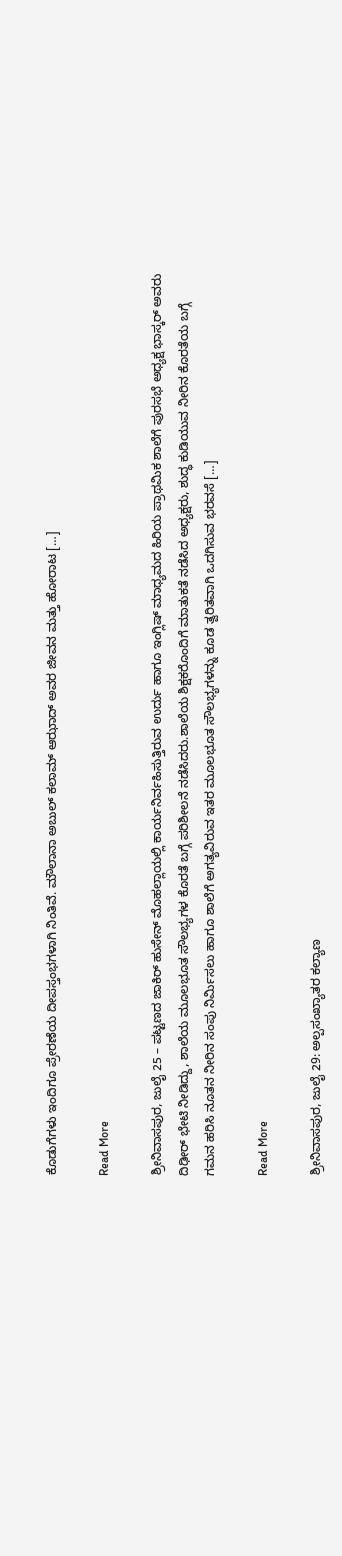ಕೊಡುಗೆಗಳು ಇಂದಿಗೂ ಪ್ರೇರಣೆಯ ದೀಪಸ್ತಂಭಗಳಾಗಿ ನಿಂತಿವೆ. ಮೌಲಾನಾ ಅಬುಲ್ ಕಲಾಮ್ ಆಝಾದ್ ಅವರ ಜೀವನ ಮತ್ತು ಹೋರಾಟ […]

Read More

ಶ್ರೀನಿವಾಸಪುರ, ಜುಲೈ 25 – ಪಟ್ಟಣದ ಜಾಕಿರ್ ಹುಸೇನ್ ಮೊಹಲ್ಲಾಯಲ್ಲಿ ಕಾರ್ಯನಿರ್ವಹಿಸುತ್ತಿರುವ ಉರ್ದು ಹಾಗೂ ಇಂಗ್ಲಿಷ್ ಮಾಧ್ಯಮದ ಹಿರಿಯ ಪ್ರಾಥಮಿಕ ಶಾಲೆಗೆ ಪುರಸಭೆ ಅಧ್ಯಕ್ಷ ಭಾಸ್ಕರ್ ಅವರು ದಿಢೀರ್ ಭೇಟಿ ನೀಡಿದ್ದು, ಶಾಲೆಯ ಮೂಲಭೂತ ಸೌಲಭ್ಯಗಳ ಕೊರತೆ ಬಗ್ಗೆ ಪರಿಶೀಲನೆ ನಡೆಸಿದರು.ಶಾಲೆಯ ಶಿಕ್ಷಕರೊಂದಿಗೆ ಮಾತುಕತೆ ನಡೆಸಿದ ಅಧ್ಯಕ್ಷರು, ಶುದ್ಧ ಕುಡಿಯುವ ನೀರಿನ ಕೊರತೆಯ ಬಗ್ಗೆ ಗಮನ ಹರಿಸಿ ನೂತನ ನೀರಿನ ಸಂಪು ನಿರ್ಮಿಸಲು ಹಾಗೂ ಶಾಲೆಗೆ ಅಗತ್ಯವಿರುವ ಇತರ ಮೂಲಭೂತ ಸೌಲಭ್ಯಗಳನ್ನು ಕೂಡ ತ್ವರಿತವಾಗಿ ಒದಗಿಸುವ ಭರವಸೆ […]

Read More

ಶ್ರೀನಿವಾಸಪುರ, ಜುಲೈ 29: ಅಲ್ಪಸಂಖ್ಯಾತರ ಕಲ್ಯಾಣ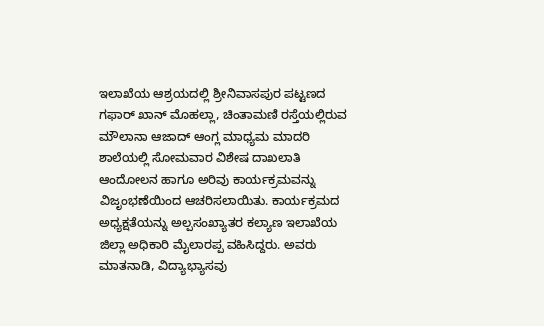ಇಲಾಖೆಯ ಆಶ್ರಯದಲ್ಲಿ ಶ್ರೀನಿವಾಸಪುರ ಪಟ್ಟಣದ ಗಫಾರ್ ಖಾನ್ ಮೊಹಲ್ಲಾ, ಚಿಂತಾಮಣಿ ರಸ್ತೆಯಲ್ಲಿರುವ ಮೌಲಾನಾ ಆಜಾದ್ ಆಂಗ್ಲ ಮಾಧ್ಯಮ ಮಾದರಿ ಶಾಲೆಯಲ್ಲಿ ಸೋಮವಾರ ವಿಶೇಷ ದಾಖಲಾತಿ ಆಂದೋಲನ ಹಾಗೂ ಅರಿವು ಕಾರ್ಯಕ್ರಮವನ್ನು ವಿಜೃಂಭಣೆಯಿಂದ ಆಚರಿಸಲಾಯಿತು. ಕಾರ್ಯಕ್ರಮದ ಅಧ್ಯಕ್ಷತೆಯನ್ನು ಅಲ್ಪಸಂಖ್ಯಾತರ ಕಲ್ಯಾಣ ಇಲಾಖೆಯ ಜಿಲ್ಲಾ ಅಧಿಕಾರಿ ಮೈಲಾರಪ್ಪ ವಹಿಸಿದ್ದರು. ಅವರು ಮಾತನಾಡಿ, ವಿದ್ಯಾಭ್ಯಾಸವು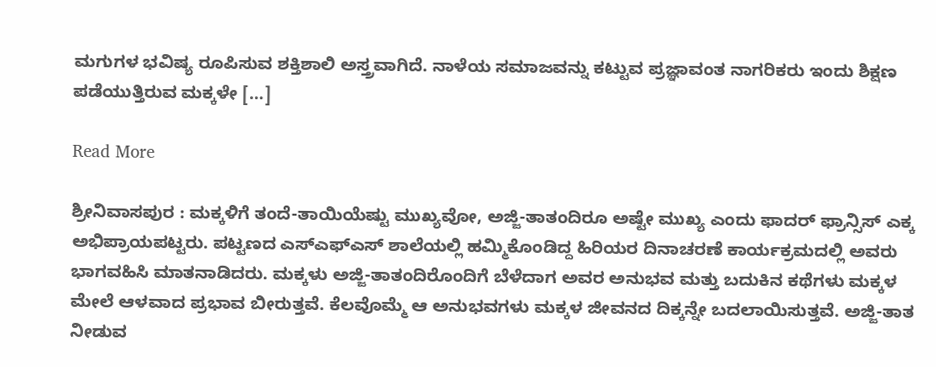ಮಗುಗಳ ಭವಿಷ್ಯ ರೂಪಿಸುವ ಶಕ್ತಿಶಾಲಿ ಅಸ್ತ್ರವಾಗಿದೆ. ನಾಳೆಯ ಸಮಾಜವನ್ನು ಕಟ್ಟುವ ಪ್ರಜ್ಞಾವಂತ ನಾಗರಿಕರು ಇಂದು ಶಿಕ್ಷಣ ಪಡೆಯುತ್ತಿರುವ ಮಕ್ಕಳೇ […]

Read More

ಶ್ರೀನಿವಾಸಪುರ : ಮಕ್ಕಳಿಗೆ ತಂದೆ-ತಾಯಿಯೆಷ್ಟು ಮುಖ್ಯವೋ, ಅಜ್ಜಿ-ತಾತಂದಿರೂ ಅಷ್ಟೇ ಮುಖ್ಯ ಎಂದು ಫಾದರ್ ಫ್ರಾನ್ಸಿಸ್ ಎಕ್ಕ ಅಭಿಪ್ರಾಯಪಟ್ಟರು. ಪಟ್ಟಣದ ಎಸ್‌ಎಫ್‌ಎಸ್ ಶಾಲೆಯಲ್ಲಿ ಹಮ್ಮಿಕೊಂಡಿದ್ದ ಹಿರಿಯರ ದಿನಾಚರಣೆ ಕಾರ್ಯಕ್ರಮದಲ್ಲಿ ಅವರು ಭಾಗವಹಿಸಿ ಮಾತನಾಡಿದರು. ಮಕ್ಕಳು ಅಜ್ಜಿ-ತಾತಂದಿರೊಂದಿಗೆ ಬೆಳೆದಾಗ ಅವರ ಅನುಭವ ಮತ್ತು ಬದುಕಿನ ಕಥೆಗಳು ಮಕ್ಕಳ ಮೇಲೆ ಆಳವಾದ ಪ್ರಭಾವ ಬೀರುತ್ತವೆ. ಕೆಲವೊಮ್ಮೆ ಆ ಅನುಭವಗಳು ಮಕ್ಕಳ ಜೀವನದ ದಿಕ್ಕನ್ನೇ ಬದಲಾಯಿಸುತ್ತವೆ. ಅಜ್ಜಿ-ತಾತ ನೀಡುವ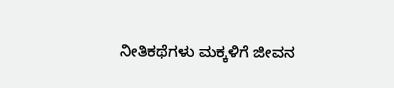ನೀತಿಕಥೆಗಳು ಮಕ್ಕಳಿಗೆ ಜೀವನ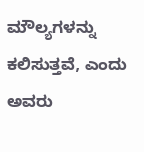ಮೌಲ್ಯಗಳನ್ನು ಕಲಿಸುತ್ತವೆ, ಎಂದು ಅವರು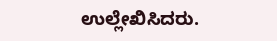ಉಲ್ಲೇಖಿಸಿದರು.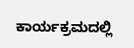ಕಾರ್ಯಕ್ರಮದಲ್ಲಿ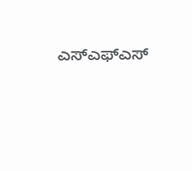ಎಸ್‌ಎಫ್‌ಎಸ್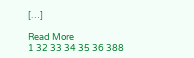[…]

Read More
1 32 33 34 35 36 388